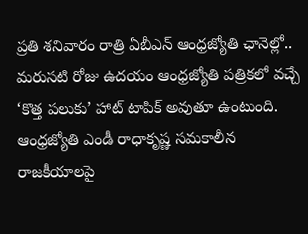ప్రతి శనివారం రాత్రి ఏబీఎన్ ఆంధ్రజ్యోతి ఛానెల్లో.. మరుసటి రోజు ఉదయం ఆంధ్రజ్యోతి పత్రికలో వచ్చే ‘కొత్త పలుకు’ హాట్ టాపిక్ అవుతూ ఉంటుంది. ఆంధ్రజ్యోతి ఎండీ రాధాకృష్ణ సమకాలీన రాజకీయాలపై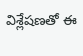విశ్లేషణతో ఈ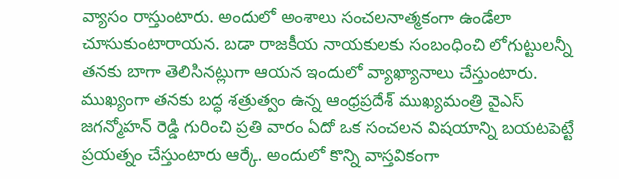వ్యాసం రాస్తుంటారు. అందులో అంశాలు సంచలనాత్మకంగా ఉండేలా చూసుకుంటారాయన. బడా రాజకీయ నాయకులకు సంబంధించి లోగుట్టులన్నీ తనకు బాగా తెలిసినట్లుగా ఆయన ఇందులో వ్యాఖ్యానాలు చేస్తుంటారు.
ముఖ్యంగా తనకు బద్ధ శత్రుత్వం ఉన్న ఆంధ్రప్రదేశ్ ముఖ్యమంత్రి వైఎస్ జగన్మోహన్ రెడ్డి గురించి ప్రతి వారం ఏదో ఒక సంచలన విషయాన్ని బయటపెట్టే ప్రయత్నం చేస్తుంటారు ఆర్కే. అందులో కొన్ని వాస్తవికంగా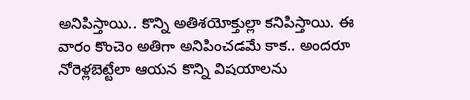అనిపిస్తాయి.. కొన్ని అతిశయోక్తుల్లా కనిపిస్తాయి. ఈ వారం కొంచెం అతిగా అనిపించడమే కాక.. అందరూ నోరెళ్లబెట్టేలా ఆయన కొన్ని విషయాలను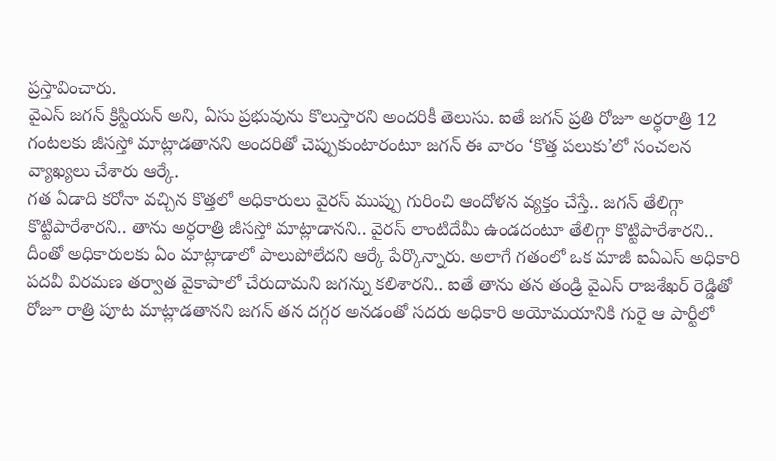ప్రస్తావించారు.
వైఎస్ జగన్ క్రిస్టియన్ అని, ఏసు ప్రభువును కొలుస్తారని అందరికీ తెలుసు. ఐతే జగన్ ప్రతి రోజూ అర్ధరాత్రి 12 గంటలకు జీసస్తో మాట్లాడతానని అందరితో చెప్పుకుంటారంటూ జగన్ ఈ వారం ‘కొత్త పలుకు’లో సంచలన వ్యాఖ్యలు చేశారు ఆర్కే.
గత ఏడాది కరోనా వచ్చిన కొత్తలో అధికారులు వైరస్ ముప్పు గురించి ఆందోళన వ్యక్తం చేస్తే.. జగన్ తేలిగ్గా కొట్టిపారేశారని.. తాను అర్ధరాత్రి జీసస్తో మాట్లాడానని.. వైరస్ లాంటిదేమీ ఉండదంటూ తేలిగ్గా కొట్టిపారేశారని.. దీంతో అధికారులకు ఏం మాట్లాడాలో పాలుపోలేదని ఆర్కే పేర్కొన్నారు. అలాగే గతంలో ఒక మాజీ ఐఏఎస్ అధికారి పదవీ విరమణ తర్వాత వైకాపాలో చేరుదామని జగన్ను కలిశారని.. ఐతే తాను తన తండ్రి వైఎస్ రాజశేఖర్ రెడ్డితో రోజూ రాత్రి పూట మాట్లాడతానని జగన్ తన దగ్గర అనడంతో సదరు అధికారి అయోమయానికి గురై ఆ పార్టీలో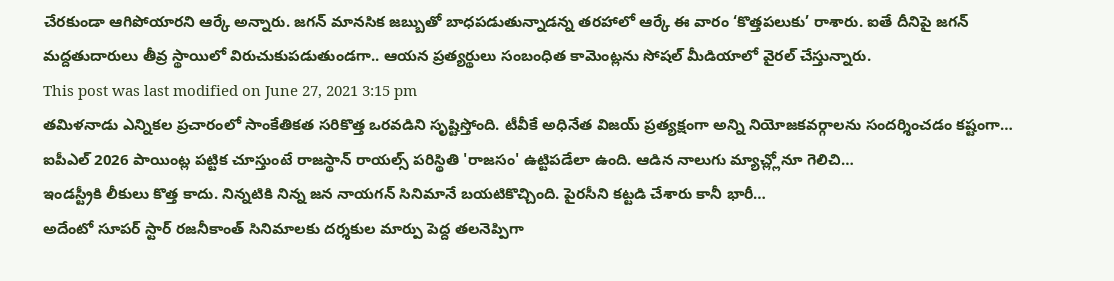చేరకుండా ఆగిపోయారని ఆర్కే అన్నారు. జగన్ మానసిక జబ్బుతో బాధపడుతున్నాడన్న తరహాలో ఆర్కే ఈ వారం ‘కొత్తపలుకు’ రాశారు. ఐతే దీనిపై జగన్ మద్దతుదారులు తీవ్ర స్థాయిలో విరుచుకుపడుతుండగా.. ఆయన ప్రత్యర్థులు సంబంధిత కామెంట్లను సోషల్ మీడియాలో వైరల్ చేస్తున్నారు.
This post was last modified on June 27, 2021 3:15 pm
తమిళనాడు ఎన్నికల ప్రచారంలో సాంకేతికత సరికొత్త ఒరవడిని సృష్టిస్తోంది. టీవీకే అధినేత విజయ్ ప్రత్యక్షంగా అన్ని నియోజకవర్గాలను సందర్శించడం కష్టంగా…
ఐపీఎల్ 2026 పాయింట్ల పట్టిక చూస్తుంటే రాజస్థాన్ రాయల్స్ పరిస్థితి 'రాజసం' ఉట్టిపడేలా ఉంది. ఆడిన నాలుగు మ్యాచ్ల్లోనూ గెలిచి…
ఇండస్ట్రీకి లీకులు కొత్త కాదు. నిన్నటికి నిన్న జన నాయగన్ సినిమానే బయటికొచ్చింది. పైరసీని కట్టడి చేశారు కానీ భారీ…
అదేంటో సూపర్ స్టార్ రజనీకాంత్ సినిమాలకు దర్శకుల మార్పు పెద్ద తలనెప్పిగా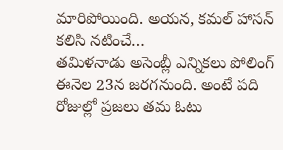మారిపోయింది. అయన, కమల్ హాసన్ కలిసి నటించే…
తమిళనాడు అసెంబ్లీ ఎన్నికలు పోలింగ్ ఈనెల 23న జరగనుంది. అంటే పది రోజుల్లో ప్రజలు తమ ఓటు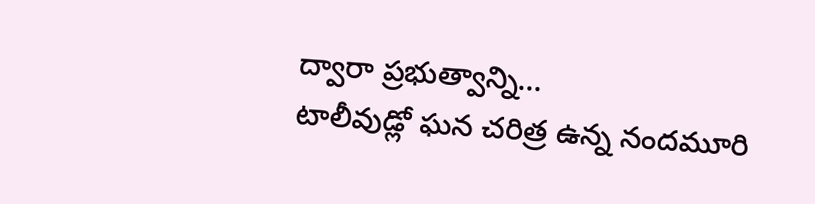ద్వారా ప్రభుత్వాన్ని…
టాలీవుడ్లో ఘన చరిత్ర ఉన్న నందమూరి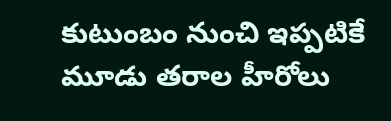కుటుంబం నుంచి ఇప్పటికే మూడు తరాల హీరోలు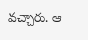వచ్చారు. ఆ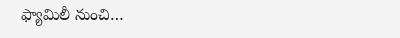ఫ్యామిలీ నుంచి…